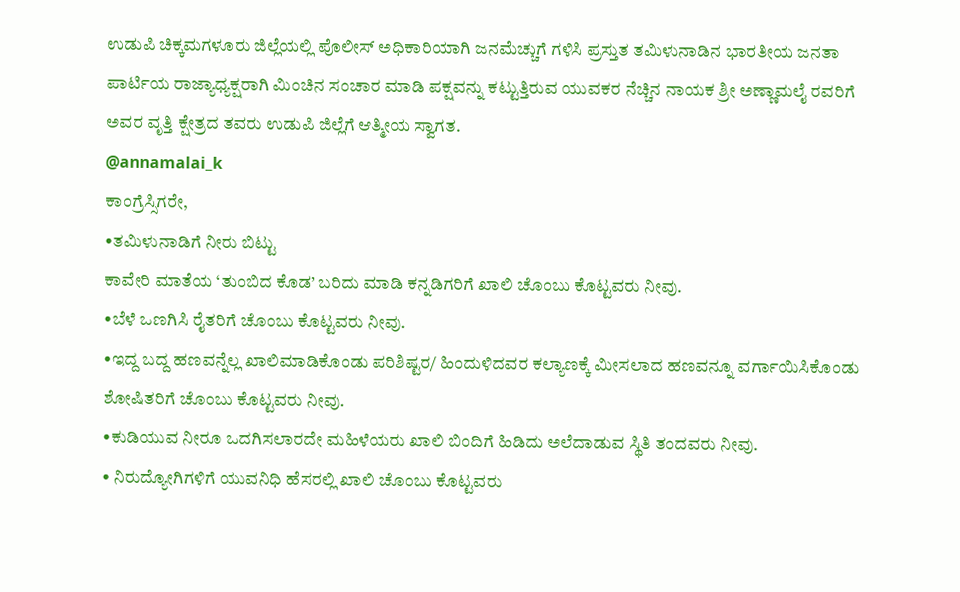ಉಡುಪಿ ಚಿಕ್ಕಮಗಳೂರು ಜಿಲ್ಲೆಯಲ್ಲಿ ಪೊಲೀಸ್ ಅಧಿಕಾರಿಯಾಗಿ ಜನಮೆಚ್ಚುಗೆ ಗಳಿಸಿ ಪ್ರಸ್ತುತ ತಮಿಳುನಾಡಿನ ಭಾರತೀಯ ಜನತಾ ಪಾರ್ಟಿಯ ರಾಜ್ಯಾಧ್ಯಕ್ಷರಾಗಿ ಮಿಂಚಿನ ಸಂಚಾರ ಮಾಡಿ ಪಕ್ಷವನ್ನು ಕಟ್ಟುತ್ತಿರುವ ಯುವಕರ ನೆಚ್ಚಿನ ನಾಯಕ ಶ್ರೀ ಅಣ್ಣಾಮಲೈ ರವರಿಗೆ ಅವರ ವೃತ್ತಿ ಕ್ಷೇತ್ರದ ತವರು ಉಡುಪಿ ಜಿಲ್ಲೆಗೆ ಆತ್ಮೀಯ ಸ್ವಾಗತ.
@annamalai_k
ಕಾಂಗ್ರೆಸ್ಸಿಗರೇ,
•ತಮಿಳುನಾಡಿಗೆ ನೀರು ಬಿಟ್ಟು
ಕಾವೇರಿ ಮಾತೆಯ ‘ತುಂಬಿದ ಕೊಡ’ ಬರಿದು ಮಾಡಿ ಕನ್ನಡಿಗರಿಗೆ ಖಾಲಿ ಚೊಂಬು ಕೊಟ್ಟವರು ನೀವು.
•ಬೆಳೆ ಒಣಗಿಸಿ ರೈತರಿಗೆ ಚೊಂಬು ಕೊಟ್ಟವರು ನೀವು.
•ಇದ್ದ ಬದ್ದ ಹಣವನ್ನೆಲ್ಲ ಖಾಲಿಮಾಡಿಕೊಂಡು ಪರಿಶಿಷ್ಟರ/ ಹಿಂದುಳಿದವರ ಕಲ್ಯಾಣಕ್ಕೆ ಮೀಸಲಾದ ಹಣವನ್ನೂ ವರ್ಗಾಯಿಸಿಕೊಂಡು ಶೋಷಿತರಿಗೆ ಚೊಂಬು ಕೊಟ್ಟವರು ನೀವು.
•ಕುಡಿಯುವ ನೀರೂ ಒದಗಿಸಲಾರದೇ ಮಹಿಳೆಯರು ಖಾಲಿ ಬಿಂದಿಗೆ ಹಿಡಿದು ಅಲೆದಾಡುವ ಸ್ಥಿತಿ ತಂದವರು ನೀವು.
• ನಿರುದ್ಯೋಗಿಗಳಿಗೆ ಯುವನಿಧಿ ಹೆಸರಲ್ಲಿ ಖಾಲಿ ಚೊಂಬು ಕೊಟ್ಟವರು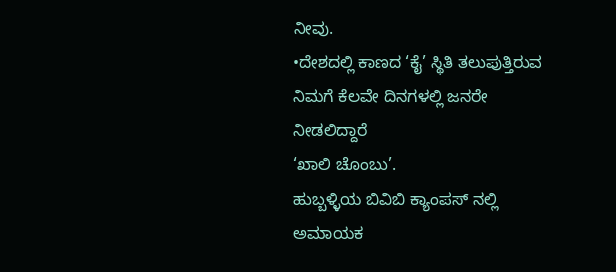ನೀವು.
•ದೇಶದಲ್ಲಿ ಕಾಣದ ‘ಕೈ’ ಸ್ಥಿತಿ ತಲುಪುತ್ತಿರುವ ನಿಮಗೆ ಕೆಲವೇ ದಿನಗಳಲ್ಲಿ ಜನರೇ ನೀಡಲಿದ್ದಾರೆ
‘ಖಾಲಿ ಚೊಂಬು’.
ಹುಬ್ಬಳ್ಳಿಯ ಬಿವಿಬಿ ಕ್ಯಾಂಪಸ್ ನಲ್ಲಿ ಅಮಾಯಕ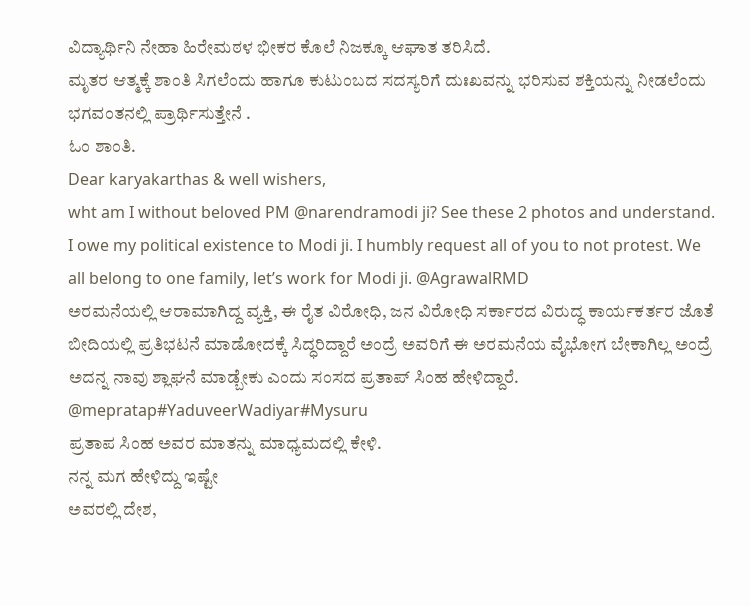ವಿದ್ಯಾರ್ಥಿನಿ ನೇಹಾ ಹಿರೇಮಠಳ ಭೀಕರ ಕೊಲೆ ನಿಜಕ್ಕೂ ಆಘಾತ ತರಿಸಿದೆ.
ಮೃತರ ಆತ್ಮಕ್ಕೆ ಶಾಂತಿ ಸಿಗಲೆಂದು ಹಾಗೂ ಕುಟುಂಬದ ಸದಸ್ಯರಿಗೆ ದುಃಖವನ್ನು ಭರಿಸುವ ಶಕ್ತಿಯನ್ನು ನೀಡಲೆಂದು ಭಗವಂತನಲ್ಲಿ ಪ್ರಾರ್ಥಿಸುತ್ತೇನೆ .
ಓಂ ಶಾಂತಿ.
Dear karyakarthas & well wishers,
wht am I without beloved PM @narendramodi ji? See these 2 photos and understand. I owe my political existence to Modi ji. I humbly request all of you to not protest. We all belong to one family, let’s work for Modi ji. @AgrawalRMD
ಅರಮನೆಯಲ್ಲಿ ಆರಾಮಾಗಿದ್ದ ವ್ಯಕ್ತಿ, ಈ ರೈತ ವಿರೋಧಿ, ಜನ ವಿರೋಧಿ ಸರ್ಕಾರದ ವಿರುದ್ಧ ಕಾರ್ಯಕರ್ತರ ಜೊತೆ ಬೀದಿಯಲ್ಲಿ ಪ್ರತಿಭಟನೆ ಮಾಡೋದಕ್ಕೆ ಸಿದ್ಧರಿದ್ದಾರೆ ಅಂದ್ರೆ ಅವರಿಗೆ ಈ ಅರಮನೆಯ ವೈಭೋಗ ಬೇಕಾಗಿಲ್ಲ ಅಂದ್ರೆ ಅದನ್ನ ನಾವು ಶ್ಲಾಘನೆ ಮಾಡ್ಬೇಕು ಎಂದು ಸಂಸದ ಪ್ರತಾಪ್ ಸಿಂಹ ಹೇಳಿದ್ದಾರೆ.
@mepratap#YaduveerWadiyar#Mysuru
ಪ್ರತಾಪ ಸಿಂಹ ಅವರ ಮಾತನ್ನು ಮಾಧ್ಯಮದಲ್ಲಿ ಕೇಳಿ.
ನನ್ನ ಮಗ ಹೇಳಿದ್ದು ಇಷ್ಟೇ
ಅವರಲ್ಲಿ ದೇಶ,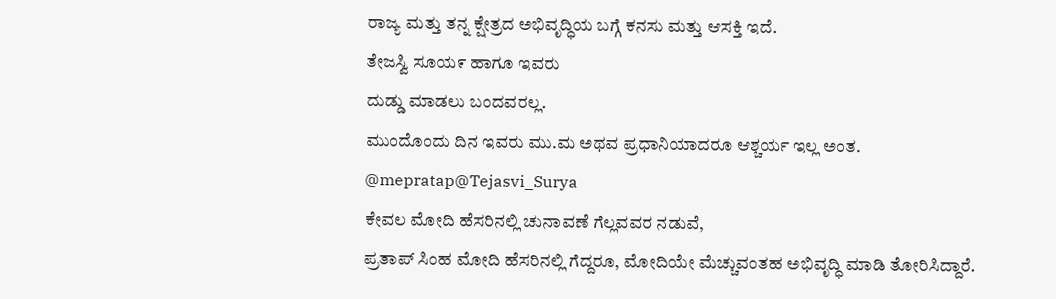ರಾಜ್ಯ ಮತ್ತು ತನ್ನ ಕ್ಷೇತ್ರದ ಅಭಿವೃದ್ಧಿಯ ಬಗ್ಗೆ ಕನಸು ಮತ್ತು ಆಸಕ್ತಿ ಇದೆ.
ತೇಜಸ್ವಿ ಸೂಯ೯ ಹಾಗೂ ಇವರು
ದುಡ್ಡು ಮಾಡಲು ಬಂದವರಲ್ಲ.
ಮುಂದೊಂದು ದಿನ ಇವರು ಮು.ಮ ಅಥವ ಪ್ರಧಾನಿಯಾದರೂ ಆಶ್ಚರ್ಯ ಇಲ್ಲ ಅಂತ.
@mepratap@Tejasvi_Surya
ಕೇವಲ ಮೋದಿ ಹೆಸರಿನಲ್ಲಿ ಚುನಾವಣೆ ಗೆಲ್ಲವವರ ನಡುವೆ,
ಪ್ರತಾಪ್ ಸಿಂಹ ಮೋದಿ ಹೆಸರಿನಲ್ಲಿ ಗೆದ್ದರೂ, ಮೋದಿಯೇ ಮೆಚ್ಚುವಂತಹ ಅಭಿವೃದ್ಧಿ ಮಾಡಿ ತೋರಿಸಿದ್ದಾರೆ.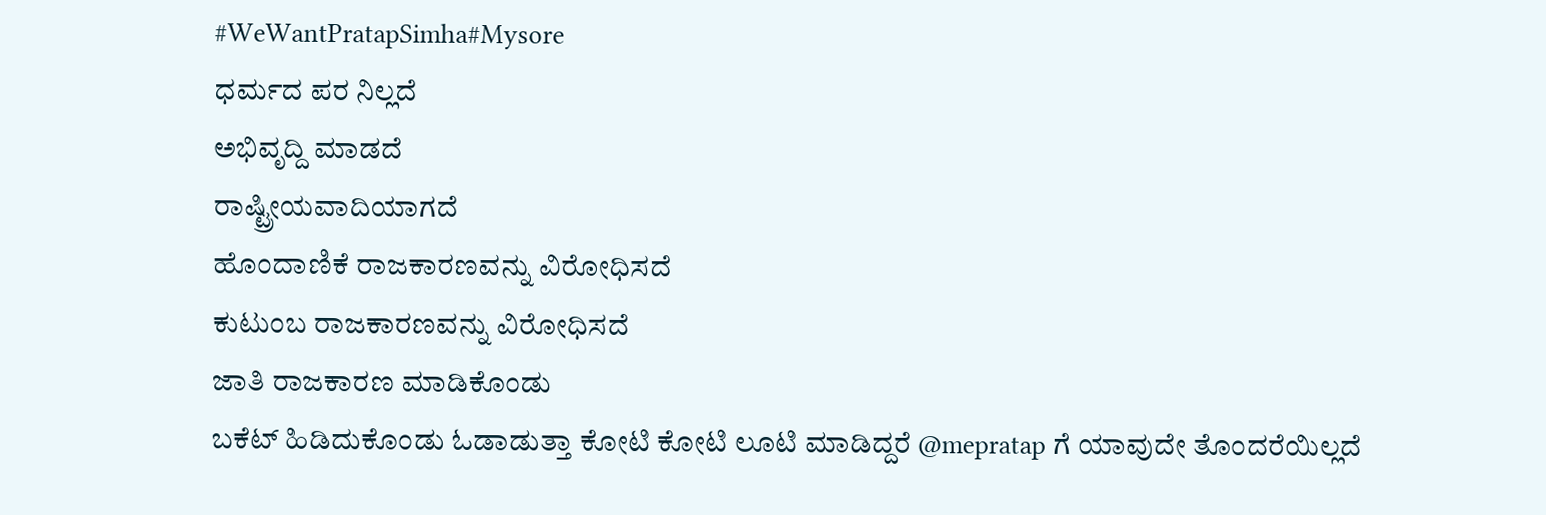#WeWantPratapSimha#Mysore
ಧರ್ಮದ ಪರ ನಿಲ್ಲದೆ
ಅಭಿವೃದ್ದಿ ಮಾಡದೆ
ರಾಷ್ಟ್ರೀಯವಾದಿಯಾಗದೆ
ಹೊಂದಾಣಿಕೆ ರಾಜಕಾರಣವನ್ನು ವಿರೋಧಿಸದೆ
ಕುಟುಂಬ ರಾಜಕಾರಣವನ್ನು ವಿರೋಧಿಸದೆ
ಜಾತಿ ರಾಜಕಾರಣ ಮಾಡಿಕೊಂಡು
ಬಕೆಟ್ ಹಿಡಿದುಕೊಂಡು ಓಡಾಡುತ್ತಾ ಕೋಟಿ ಕೋಟಿ ಲೂಟಿ ಮಾಡಿದ್ದರೆ @mepratap ಗೆ ಯಾವುದೇ ತೊಂದರೆಯಿಲ್ಲದೆ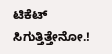ಟಿಕೆಟ್ ಸಿಗುತ್ತಿತ್ತೇನೋ.!